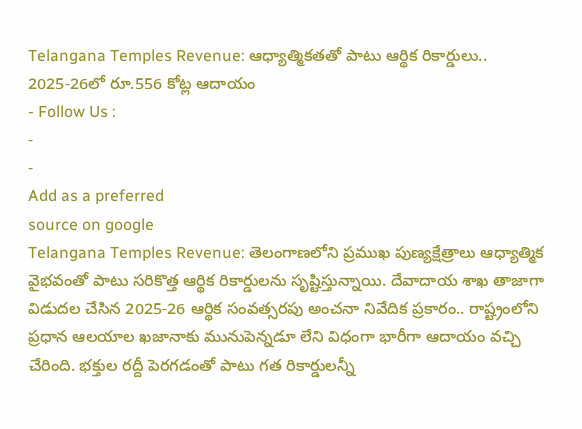Telangana Temples Revenue: ఆధ్యాత్మికతతో పాటు ఆర్థిక రికార్డులు.. 2025-26లో రూ.556 కోట్ల ఆదాయం
- Follow Us :
-
-
Add as a preferred
source on google
Telangana Temples Revenue: తెలంగాణలోని ప్రముఖ పుణ్యక్షేత్రాలు ఆధ్యాత్మిక వైభవంతో పాటు సరికొత్త ఆర్థిక రికార్డులను సృష్టిస్తున్నాయి. దేవాదాయ శాఖ తాజాగా విడుదల చేసిన 2025-26 ఆర్థిక సంవత్సరపు అంచనా నివేదిక ప్రకారం.. రాష్ట్రంలోని ప్రధాన ఆలయాల ఖజానాకు మునుపెన్నడూ లేని విధంగా భారీగా ఆదాయం వచ్చి చేరింది. భక్తుల రద్దీ పెరగడంతో పాటు గత రికార్డులన్నీ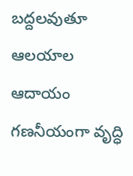బద్దలవుతూ ఆలయాల ఆదాయం గణనీయంగా వృద్ధి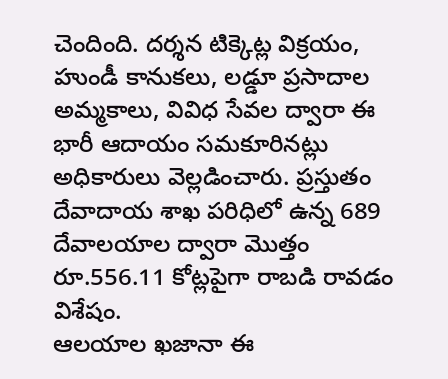చెందింది. దర్శన టిక్కెట్ల విక్రయం, హుండీ కానుకలు, లడ్డూ ప్రసాదాల అమ్మకాలు, వివిధ సేవల ద్వారా ఈ భారీ ఆదాయం సమకూరినట్లు అధికారులు వెల్లడించారు. ప్రస్తుతం దేవాదాయ శాఖ పరిధిలో ఉన్న 689 దేవాలయాల ద్వారా మొత్తం రూ.556.11 కోట్లపైగా రాబడి రావడం విశేషం.
ఆలయాల ఖజానా ఈ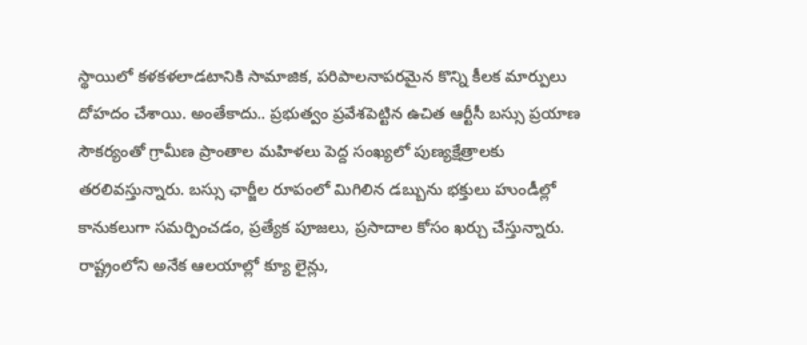స్థాయిలో కళకళలాడటానికి సామాజిక, పరిపాలనాపరమైన కొన్ని కీలక మార్పులు దోహదం చేశాయి. అంతేకాదు.. ప్రభుత్వం ప్రవేశపెట్టిన ఉచిత ఆర్టీసీ బస్సు ప్రయాణ సౌకర్యంతో గ్రామీణ ప్రాంతాల మహిళలు పెద్ద సంఖ్యలో పుణ్యక్షేత్రాలకు తరలివస్తున్నారు. బస్సు ఛార్జీల రూపంలో మిగిలిన డబ్బును భక్తులు హుండీల్లో కానుకలుగా సమర్పించడం, ప్రత్యేక పూజలు, ప్రసాదాల కోసం ఖర్చు చేస్తున్నారు. రాష్ట్రంలోని అనేక ఆలయాల్లో క్యూ లైన్లు,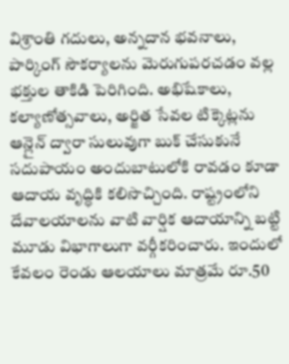విశ్రాంతి గదులు, అన్నదాన భవనాలు, పార్కింగ్ సౌకర్యాలను మెరుగుపరచడం వల్ల భక్తుల తాకిడి పెరిగింది. అభిషేకాలు, కల్యాణోత్సవాలు, అర్జిత సేవల టిక్కెట్లను ఆన్లైన్ ద్వారా సులువుగా బుక్ చేసుకునే సదుపాయం అందుబాటులోకి రావడం కూడా ఆదాయ వృద్ధికి కలిసొచ్చింది. రాష్ట్రంలోని దేవాలయాలను వాటి వార్షిక ఆదాయాన్ని బట్టి మూడు విభాగాలుగా వర్గీకరించారు. ఇందులో కేవలం రెండు ఆలయాలు మాత్రమే రూ.50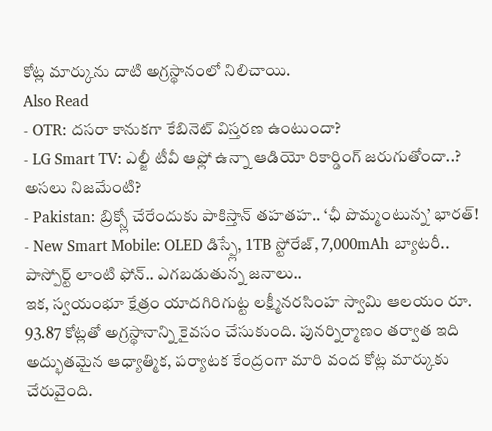కోట్ల మార్కును దాటి అగ్రస్థానంలో నిలిచాయి.
Also Read
- OTR: దసరా కానుకగా కేబినెట్ విస్తరణ ఉంటుందా?
- LG Smart TV: ఎల్జీ టీవీ ఆఫ్లో ఉన్నా ఆడియో రికార్డింగ్ జరుగుతోందా..? అసలు నిజమేంటి?
- Pakistan: బ్రిక్స్లో చేరేందుకు పాకిస్తాన్ తహతహ.. ‘ఛీ పొమ్మంటున్న’ భారత్!
- New Smart Mobile: OLED డిస్ప్లే, 1TB స్టోరేజ్, 7,000mAh బ్యాటరీ.. పాస్పోర్ట్ లాంటి ఫోన్.. ఎగబడుతున్న జనాలు..
ఇక, స్వయంభూ క్షేత్రం యాదగిరిగుట్ట లక్ష్మీనరసింహ స్వామి ఆలయం రూ. 93.87 కోట్లతో అగ్రస్థానాన్ని కైవసం చేసుకుంది. పునర్నిర్మాణం తర్వాత ఇది అద్భుతమైన ఆధ్యాత్మిక, పర్యాటక కేంద్రంగా మారి వంద కోట్ల మార్కుకు చేరువైంది.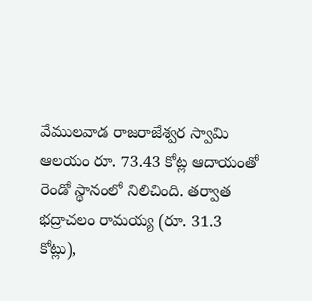వేములవాడ రాజరాజేశ్వర స్వామి ఆలయం రూ. 73.43 కోట్ల ఆదాయంతో రెండో స్థానంలో నిలిచింది. తర్వాత భద్రాచలం రామయ్య (రూ. 31.3 కోట్లు),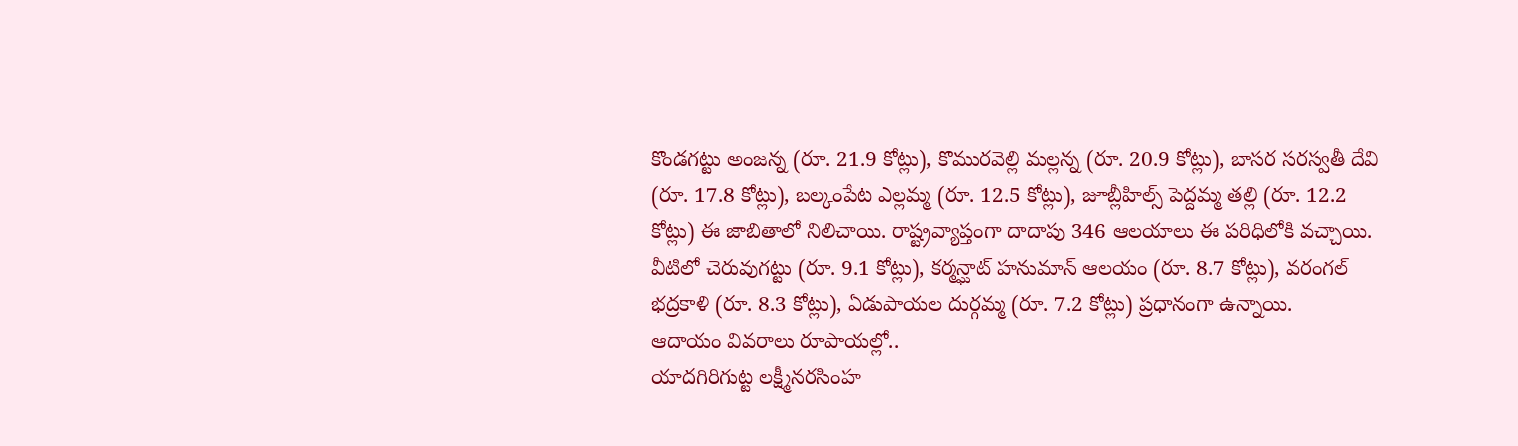కొండగట్టు అంజన్న (రూ. 21.9 కోట్లు), కొమురవెల్లి మల్లన్న (రూ. 20.9 కోట్లు), బాసర సరస్వతీ దేవి (రూ. 17.8 కోట్లు), బల్కంపేట ఎల్లమ్మ (రూ. 12.5 కోట్లు), జూబ్లీహిల్స్ పెద్దమ్మ తల్లి (రూ. 12.2 కోట్లు) ఈ జాబితాలో నిలిచాయి. రాష్ట్రవ్యాప్తంగా దాదాపు 346 ఆలయాలు ఈ పరిధిలోకి వచ్చాయి. వీటిలో చెరువుగట్టు (రూ. 9.1 కోట్లు), కర్మన్ఘాట్ హనుమాన్ ఆలయం (రూ. 8.7 కోట్లు), వరంగల్ భద్రకాళి (రూ. 8.3 కోట్లు), ఏడుపాయల దుర్గమ్మ (రూ. 7.2 కోట్లు) ప్రధానంగా ఉన్నాయి.
ఆదాయం వివరాలు రూపాయల్లో..
యాదగిరిగుట్ట లక్ష్మీనరసింహ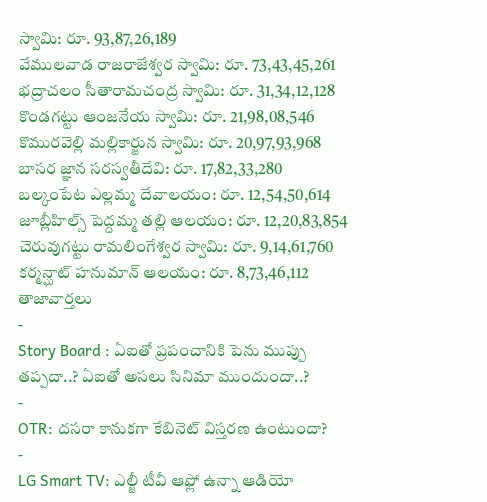స్వామి: రూ. 93,87,26,189
వేములవాడ రాజరాజేశ్వర స్వామి: రూ. 73,43,45,261
భద్రాచలం సీతారామచంద్ర స్వామి: రూ. 31,34,12,128
కొండగట్టు ఆంజనేయ స్వామి: రూ. 21,98,08,546
కొమురవెల్లి మల్లికార్జున స్వామి: రూ. 20,97,93,968
బాసర జ్ఞాన సరస్వతీదేవి: రూ. 17,82,33,280
బల్కంపేట ఎల్లమ్మ దేవాలయం: రూ. 12,54,50,614
జూబ్లీహిల్స్ పెద్దమ్మ తల్లి ఆలయం: రూ. 12,20,83,854
చెరువుగట్టు రామలింగేశ్వర స్వామి: రూ. 9,14,61,760
కర్మన్ఘాట్ హనుమాన్ ఆలయం: రూ. 8,73,46,112
తాజావార్తలు
-
Story Board : ఏఐతో ప్రపంచానికి పెను ముప్పు తప్పదా..? ఏఐతో అసలు సినిమా ముందుందా..?
-
OTR: దసరా కానుకగా కేబినెట్ విస్తరణ ఉంటుందా?
-
LG Smart TV: ఎల్జీ టీవీ ఆఫ్లో ఉన్నా ఆడియో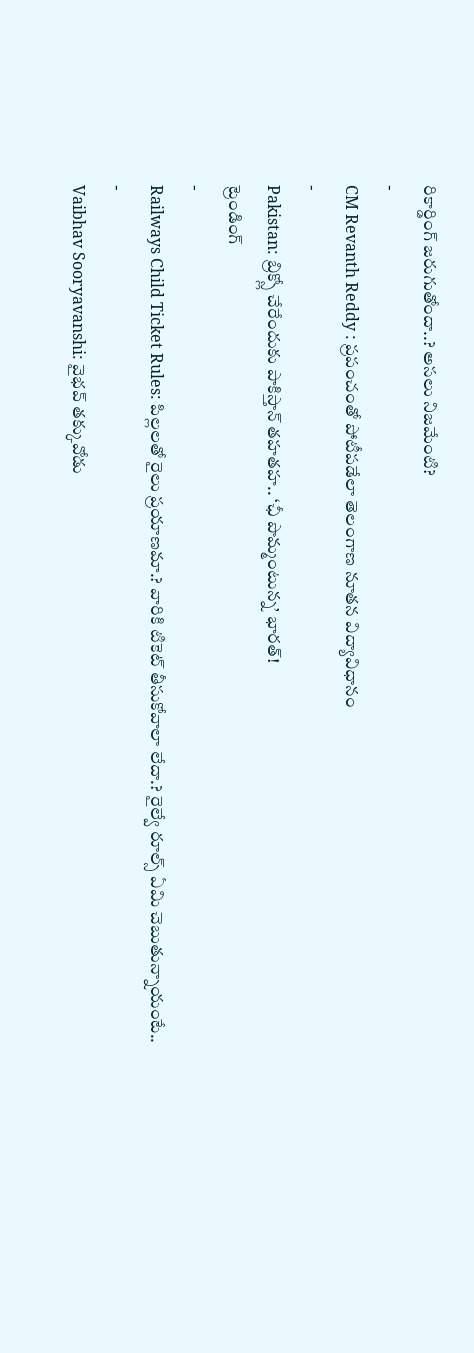రికార్డింగ్ జరుగుతోందా..? అసలు నిజమేంటి?
-
CM Revanth Reddy : ప్రపంచంతో పోటీపడేలా తెలంగాణ నూతన విద్యావిధానం
-
Pakistan: బ్రిక్స్లో చేరేందుకు పాకిస్తాన్ తహతహ.. ‘ఛీ పొమ్మంటున్న’ భారత్!
ట్రెండింగ్
-
Railways Child Ticket Rules: పిల్లలతో రైలు ప్రయాణమా.? వారికి టికెట్ తీసుకోవాలా లేదా.? రైల్వే రూల్స్ ఏమి చెబుతున్నాయంటే..
-
Vaibhav Sooryavanshi: వైభవ్ తక్కువోడు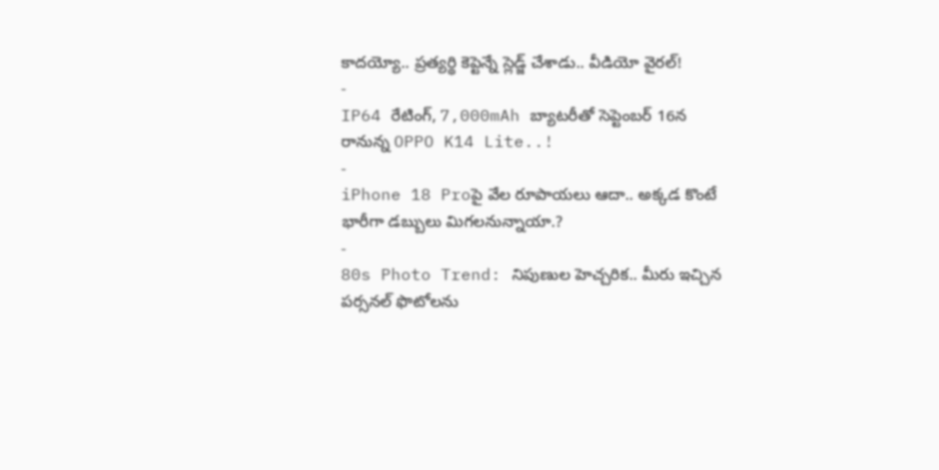కాదయ్యో.. ప్రత్యర్థి కెప్టెన్నే స్లెడ్జ్ చేశాడు.. వీడియో వైరల్!
-
IP64 రేటింగ్, 7,000mAh బ్యాటరీతో సెప్టెంబర్ 16న రానున్న OPPO K14 Lite..!
-
iPhone 18 Proపై వేల రూపాయలు ఆదా.. అక్కడ కొంటే భారీగా డబ్బులు మిగలనున్నాయా.?
-
80s Photo Trend: నిపుణుల హెచ్చరిక.. మీరు ఇచ్చిన పర్సనల్ ఫొటోలను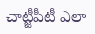చాట్జీపీటీ ఎలా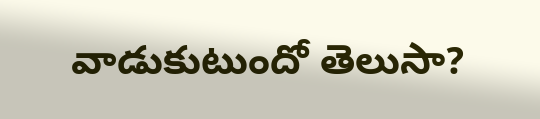వాడుకుటుందో తెలుసా?